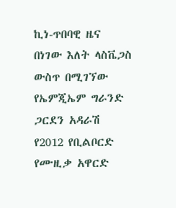ኪነ-ጥበባዊ ዜና
በነገው እለት ላስቬጋስ ውስጥ በሚገኘው የኤምጂኤም ግራንድ ጋርደን አዳራሽ የ2012 የቢልቦርድ የሙዚቃ አዋርድ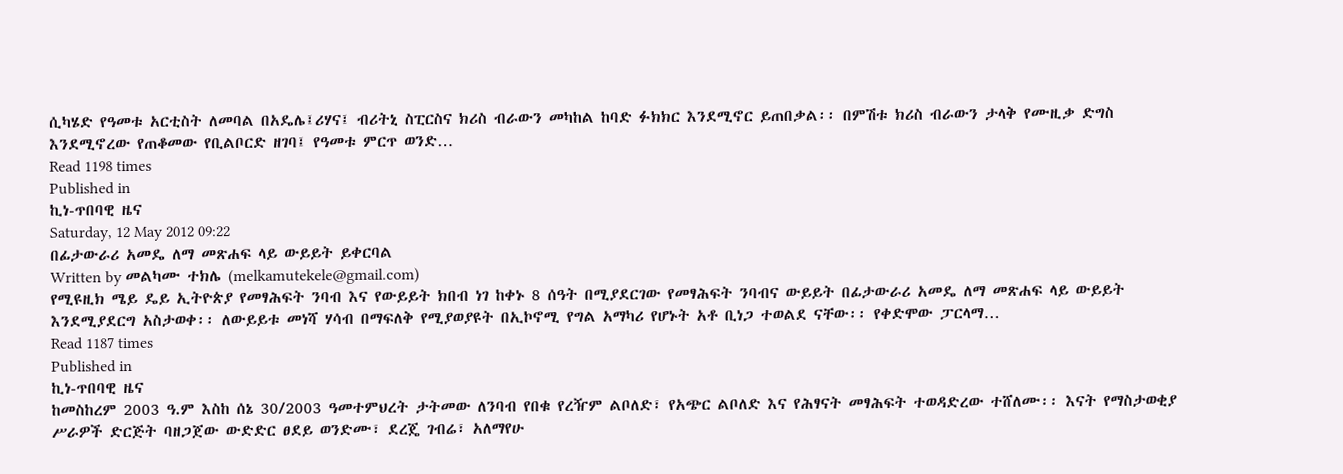ሲካሄድ የዓመቱ አርቲስት ለመባል በአዴሌ፤ሪሃና፤ ብሪትኒ ስፒርስና ክሪስ ብራውን መካከል ከባድ ፉክክር እንደሚኖር ይጠበቃል፡፡ በምሽቱ ክሪስ ብራውን ታላቅ የሙዚቃ ድግስ እንደሚኖረው የጠቆመው የቢልቦርድ ዘገባ፤ የዓመቱ ምርጥ ወንድ…
Read 1198 times
Published in
ኪነ-ጥበባዊ ዜና
Saturday, 12 May 2012 09:22
በፊታውራሪ አመዴ ለማ መጽሐፍ ላይ ውይይት ይቀርባል
Written by መልካሙ ተክሌ (melkamutekele@gmail.com)
የሚዩዚክ ሜይ ዴይ ኢትዮጵያ የመፃሕፍት ንባብ እና የውይይት ክበብ ነገ ከቀኑ 8 ሰዓት በሚያደርገው የመፃሕፍት ንባብና ውይይት በፊታውራሪ አመዴ ለማ መጽሐፍ ላይ ውይይት እንደሚያደርግ አስታወቀ፡፡ ለውይይቱ መነሻ ሃሳብ በማፍለቅ የሚያወያዩት በኢኮኖሚ የግል አማካሪ የሆኑት አቶ ቢነጋ ተወልደ ናቸው፡፡ የቀድሞው ፓርላማ…
Read 1187 times
Published in
ኪነ-ጥበባዊ ዜና
ከመስከረም 2003 ዓ.ም እስከ ሰኔ 30/2003 ዓመተምህረት ታትመው ለንባብ የበቁ የረዥም ልቦለድ፣ የአጭር ልቦለድ እና የሕፃናት መፃሕፍት ተወዳድረው ተሸለሙ፡፡ እናት የማስታወቂያ ሥራዎች ድርጅት ባዘጋጀው ውድድር ፀደይ ወንድሙ፣ ደረጄ ገብሬ፣ አለማየሁ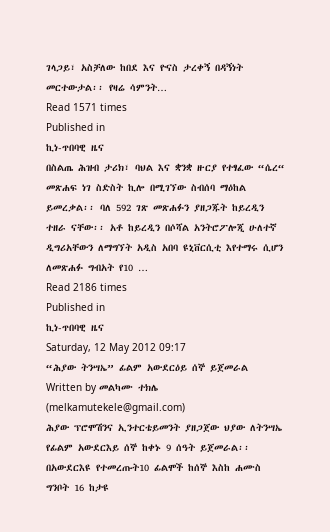ገላጋይ፣ አስቻለው ከበደ እና ዮናስ ታረቀኝ በዳኝነት መርተውታል፡፡ የዛሬ ሳምንት…
Read 1571 times
Published in
ኪነ-ጥበባዊ ዜና
በስልጤ ሕዝብ ታሪክ፣ ባህል እና ቋንቋ ዙርያ የተፃፈው “ሴረ“ መጽሐፍ ነገ ስድስት ኪሎ በሚገኘው ስብሰባ ማዕከል ይመረቃል፡፡ ባለ 592 ገጽ መጽሐፉን ያዘጋጁት ከይረዲን ተዘራ ናቸው፡፡ አቶ ከይረዲን በሶሻል አንትሮፖሎጂ ሁለተኛ ዲግሪአቸውን ለማግኘት አዲስ አበባ ዩኒቨርሲቲ እየተማሩ ሲሆን ለመጽሐፉ ግብአት የ10 …
Read 2186 times
Published in
ኪነ-ጥበባዊ ዜና
Saturday, 12 May 2012 09:17
“ሕያው ትንሣኤ” ፊልም አውደርዕይ ሰኞ ይጀመራል
Written by መልካሙ ተክሌ (melkamutekele@gmail.com)
ሕያው ፕሮሞሽንና ኢንተርቴይመንት ያዘጋጀው ህያው ለትንሣኤ የፊልም አውደርእይ ሰኞ ከቀኑ 9 ሰዓት ይጀመራል፡፡ በአውደርእዩ የተመረጡት10 ፊልሞች ከሰኞ እስከ ሐሙስ ግንቦት 16 ከታዩ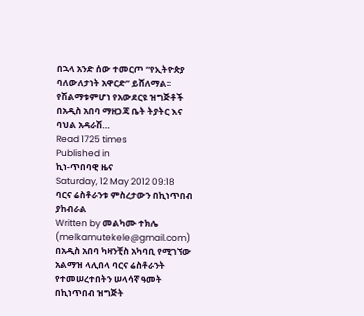በኋላ አንድ ሰው ተመርጦ “የኢትዮጵያ ባለውለታነት አዋርድ” ይሸለማል፡፡የሽልማቱምሆነ የአውደርዩ ዝግጅቶች በአዲስ አበባ ማዘጋጃ ቤት ትያትር እና ባህል አዳራሽ…
Read 1725 times
Published in
ኪነ-ጥበባዊ ዜና
Saturday, 12 May 2012 09:18
ባርና ሬስቶራንቱ ምስረታውን በኪነጥበብ ያከብራል
Written by መልካሙ ተክሌ (melkamutekele@gmail.com)
በአዲስ አበባ ካዛንቺስ አካባቢ የሚገኘው አልማዝ ላሊበላ ባርና ሬስቶራንት የተመሠረተበትን ሠላሳኛ ዓመት በኪነጥበብ ዝግጅት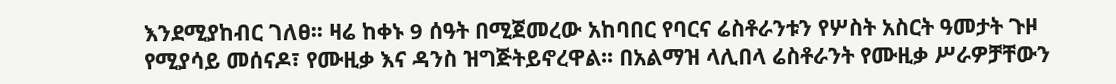እንደሚያከብር ገለፀ፡፡ ዛሬ ከቀኑ 9 ሰዓት በሚጀመረው አከባበር የባርና ሬስቶራንቱን የሦስት አስርት ዓመታት ጉዞ የሚያሳይ መሰናዶ፣ የሙዚቃ እና ዳንስ ዝግጅትይኖረዋል፡፡ በአልማዝ ላሊበላ ሬስቶራንት የሙዚቃ ሥራዎቻቸውን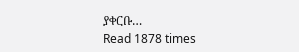ያቀርቡ…
Read 1878 times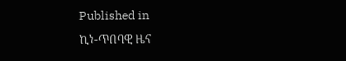Published in
ኪነ-ጥበባዊ ዜና